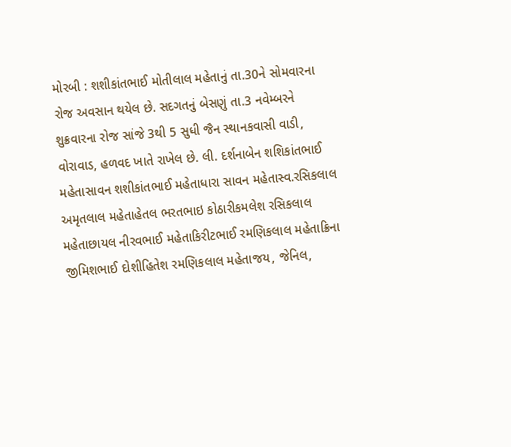મોરબી : શશીકાંતભાઈ મોતીલાલ મહેતાનું તા.30ને સોમવારના રોજ અવસાન થયેલ છે. સદગતનું બેસણું તા.3 નવેમ્બરને શુક્રવારના રોજ સાંજે 3થી 5 સુધી જૈન સ્થાનકવાસી વાડી, વોરાવાડ, હળવદ ખાતે રાખેલ છે. લી. દર્શનાબેન શશિકાંતભાઈ મહેતાસાવન શશીકાંતભાઈ મહેતાધારા સાવન મહેતાસ્વ.રસિકલાલ અમૃતલાલ મહેતાહેતલ ભરતભાઇ કોઠારીકમલેશ રસિકલાલ મહેતાછાયલ નીરવભાઈ મહેતાકિરીટભાઈ રમણિકલાલ મહેતાક્રિના જીમિશભાઈ દોશીહિતેશ રમણિકલાલ મહેતાજય, જેનિલ,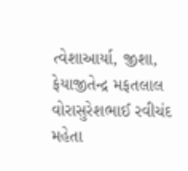ત્વેશાઆર્યા, જીશા, ફેયાજીતેન્દ્ર મફતલાલ વોરાસુરેશભાઈ રવીચંદ મહેતા